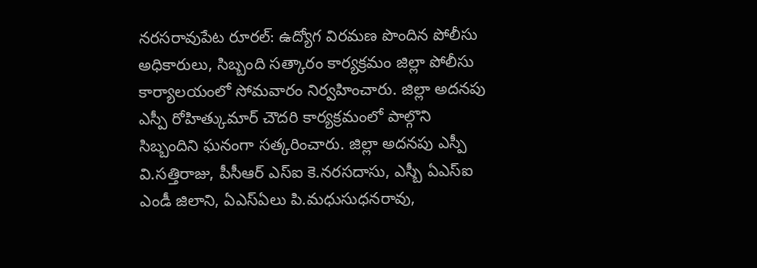నరసరావుపేట రూరల్: ఉద్యోగ విరమణ పొందిన పోలీసు అధికారులు, సిబ్బంది సత్కారం కార్యక్రమం జిల్లా పోలీసు కార్యాలయంలో సోమవారం నిర్వహించారు. జిల్లా అదనపు ఎస్పీ రోహిత్కుమార్ చౌదరి కార్యక్రమంలో పాల్గొని సిబ్బందిని ఘనంగా సత్కరించారు. జిల్లా అదనపు ఎస్పీ వి.సత్తిరాజు, పీసీఆర్ ఎస్ఐ కె.నరసదాసు, ఎస్బీ ఏఎస్ఐ ఎండీ జిలాని, ఏఎస్ఏలు పి.మధుసుధనరావు,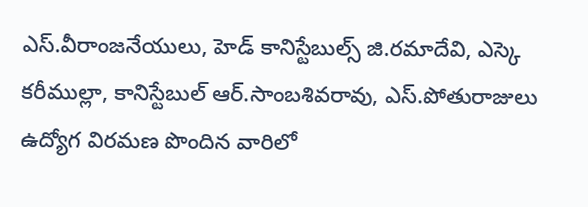ఎస్.వీరాంజనేయులు, హెడ్ కానిస్టేబుల్స్ జి.రమాదేవి, ఎస్కె కరీముల్లా, కానిస్టేబుల్ ఆర్.సాంబశివరావు, ఎస్.పోతురాజులు ఉద్యోగ విరమణ పొందిన వారిలో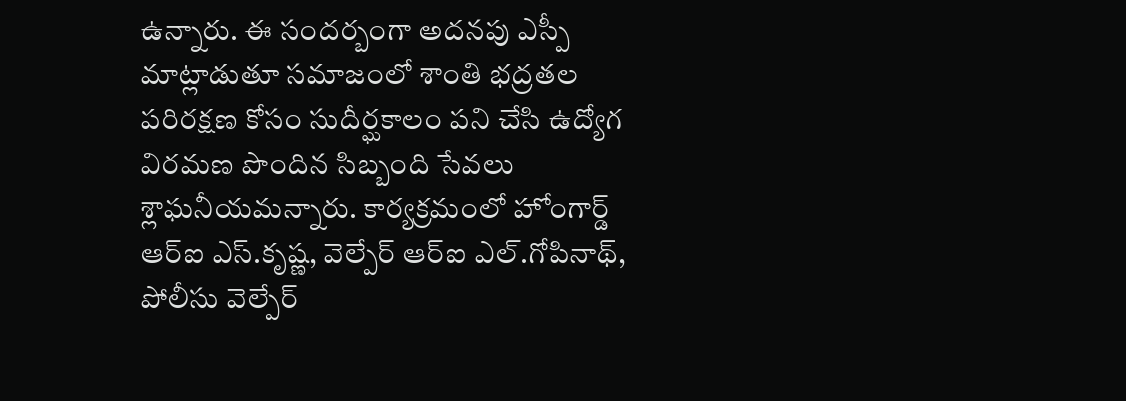ఉన్నారు. ఈ సందర్బంగా అదనపు ఎస్పీ మాట్లాడుతూ సమాజంలో శాంతి భద్రతల పరిరక్షణ కోసం సుదీర్ఘకాలం పని చేసి ఉద్యోగ విరమణ పొందిన సిబ్బంది సేవలు శ్లాఘనీయమన్నారు. కార్యక్రమంలో హోంగార్డ్ ఆర్ఐ ఎస్.కృష్ణ, వెల్పేర్ ఆర్ఐ ఎల్.గోపినాథ్, పోలీసు వెల్పేర్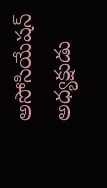అసోసియేషన్ అధ్యక్షుడు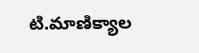టి.మాణిక్యాల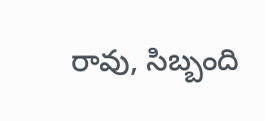రావు, సిబ్బంది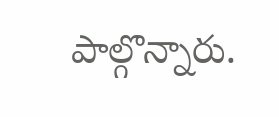పాల్గొన్నారు.